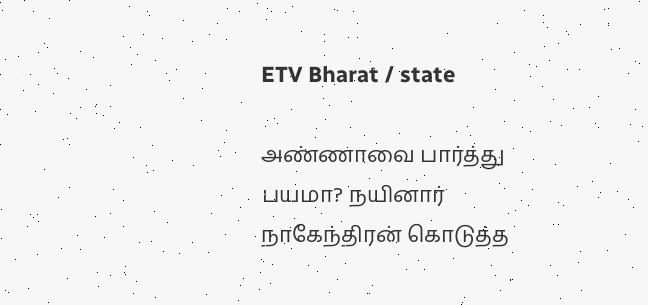ETV Bharat / state

அண்ணாவை பார்த்து பயமா? நயினார் நாகேந்திரன் கொடுத்த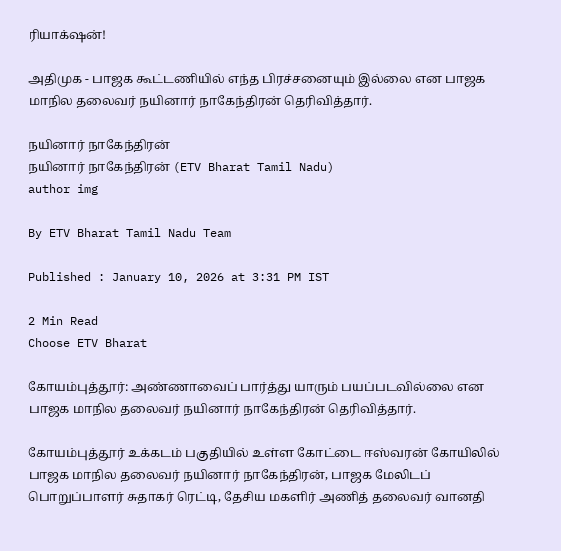ரியாக்‌ஷன்!

அதிமுக - பாஜக கூட்டணியில் எந்த பிரச்சனையும் இல்லை என பாஜக மாநில தலைவர் நயினார் நாகேந்திரன் தெரிவித்தார்.

நயினார் நாகேந்திரன்
நயினார் நாகேந்திரன் (ETV Bharat Tamil Nadu)
author img

By ETV Bharat Tamil Nadu Team

Published : January 10, 2026 at 3:31 PM IST

2 Min Read
Choose ETV Bharat

கோயம்புத்தூர்: அண்ணாவைப் பார்த்து யாரும் பயப்படவில்லை என பாஜக மாநில தலைவர் நயினார் நாகேந்திரன் தெரிவித்தார்.

கோயம்புத்தூர் உக்கடம் பகுதியில் உள்ள கோட்டை ஈஸ்வரன் கோயிலில் பாஜக மாநில தலைவர் நயினார் நாகேந்திரன், பாஜக மேலிடப் பொறுப்பாளர் சுதாகர் ரெட்டி, தேசிய மகளிர் அணித் தலைவர் வானதி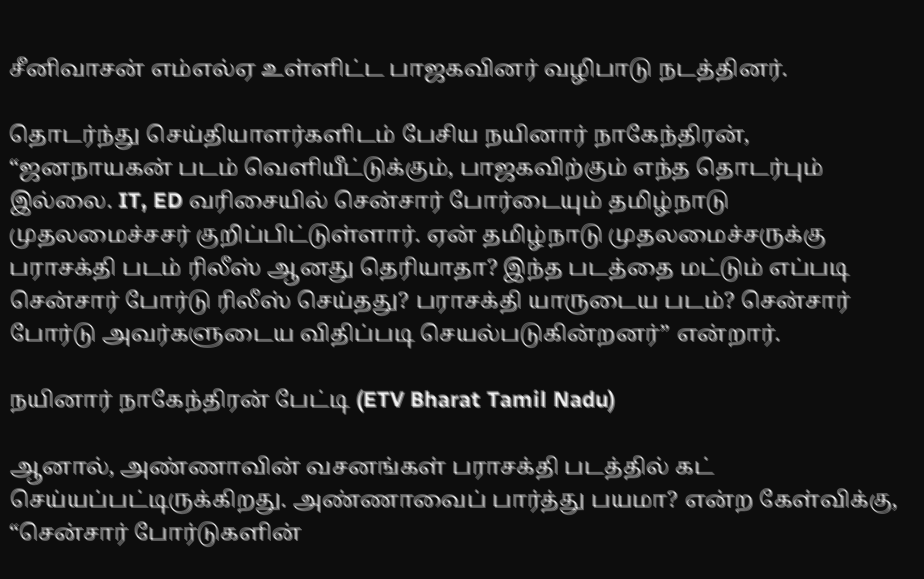சீனிவாசன் எம்எல்ஏ உள்ளிட்ட பாஜகவினர் வழிபாடு நடத்தினர்.

தொடர்ந்து செய்தியாளர்களிடம் பேசிய நயினார் நாகேந்திரன், “ஜனநாயகன் படம் வெளியீட்டுக்கும், பாஜகவிற்கும் எந்த தொடர்பும் இல்லை. IT, ED வரிசையில் சென்சார் போர்டையும் தமிழ்நாடு முதலமைச்சசர் குறிப்பிட்டுள்ளார். ஏன் தமிழ்நாடு முதலமைச்சருக்கு பராசக்தி படம் ரிலீஸ் ஆனது தெரியாதா? இந்த படத்தை மட்டும் எப்படி சென்சார் போர்டு ரிலீஸ் செய்தது? பராசக்தி யாருடைய படம்? சென்சார் போர்டு அவர்களுடைய விதிப்படி செயல்படுகின்றனர்” என்றார்.

நயினார் நாகேந்திரன் பேட்டி (ETV Bharat Tamil Nadu)

ஆனால், அண்ணாவின் வசனங்கள் பராசக்தி படத்தில் கட் செய்யப்பட்டிருக்கிறது. அண்ணாவைப் பார்த்து பயமா? என்ற கேள்விக்கு, “சென்சார் போர்டுகளின்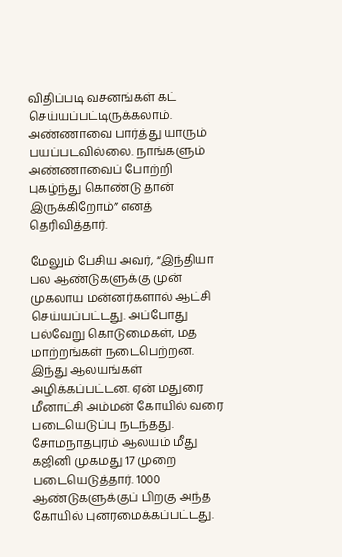விதிப்படி வசனங்கள் கட் செய்யப்பட்டிருக்கலாம். அண்ணாவை பார்த்து யாரும் பயப்படவில்லை. நாங்களும் அண்ணாவைப் போற்றி புகழ்ந்து கொண்டு தான் இருக்கிறோம்” எனத் தெரிவித்தார்.

மேலும் பேசிய அவர், “இந்தியா பல ஆண்டுகளுக்கு முன் முகலாய மன்னர்களால் ஆட்சி செய்யப்பட்டது. அப்போது பல்வேறு கொடுமைகள், மத மாற்றங்கள் நடைபெற்றன. இந்து ஆலயங்கள் அழிக்கப்பட்டன. ஏன் மதுரை மீனாட்சி அம்மன் கோயில் வரை படையெடுப்பு நடந்தது. சோமநாதபுரம் ஆலயம் மீது கஜினி முகமது 17 முறை படையெடுத்தார். 1000 ஆண்டுகளுக்குப் பிறகு அந்த கோயில் புனரமைக்கப்பட்டது.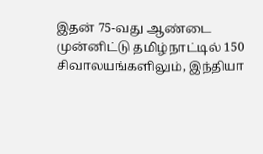இதன் 75-வது ஆண்டை முன்னிட்டு தமிழ்நாட்டில் 150 சிவாலயங்களிலும், இந்தியா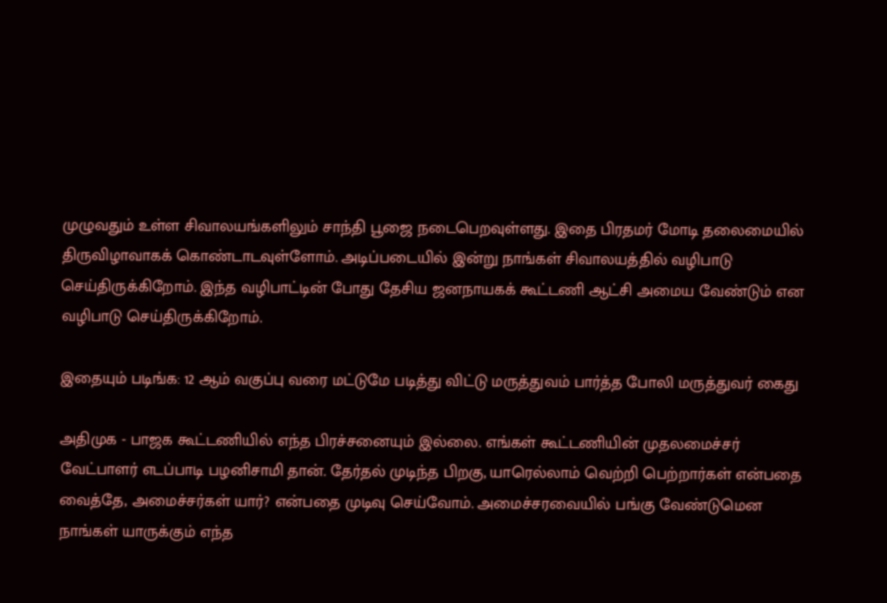முழுவதும் உள்ள சிவாலயங்களிலும் சாந்தி பூஜை நடைபெறவுள்ளது. இதை பிரதமர் மோடி தலைமையில் திருவிழாவாகக் கொண்டாடவுள்ளோம். அடிப்படையில் இன்று நாங்கள் சிவாலயத்தில் வழிபாடு செய்திருக்கிறோம். இந்த வழிபாட்டின் போது தேசிய ஜனநாயகக் கூட்டணி ஆட்சி அமைய வேண்டும் என வழிபாடு செய்திருக்கிறோம்.

இதையும் படிங்க: 12 ஆம் வகுப்பு வரை மட்டுமே படித்து விட்டு மருத்துவம் பார்த்த போலி மருத்துவர் கைது

அதிமுக - பாஜக கூட்டணியில் எந்த பிரச்சனையும் இல்லை. எங்கள் கூட்டணியின் முதலமைச்சர் வேட்பாளர் எடப்பாடி பழனிசாமி தான். தேர்தல் முடிந்த பிறகு, யாரெல்லாம் வெற்றி பெற்றார்கள் என்பதை வைத்தே, அமைச்சர்கள் யார்? என்பதை முடிவு செய்வோம். அமைச்சரவையில் பங்கு வேண்டுமென நாங்கள் யாருக்கும் எந்த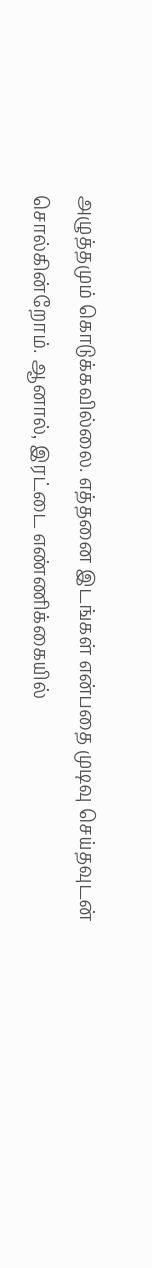அழுத்தமும் கொடுக்கவில்லை. எத்தனை இடங்கள் என்பதை முடிவு செய்தவுடன் சொல்கின்றோம். ஆனால், இரட்டை எண்ணிக்கையில்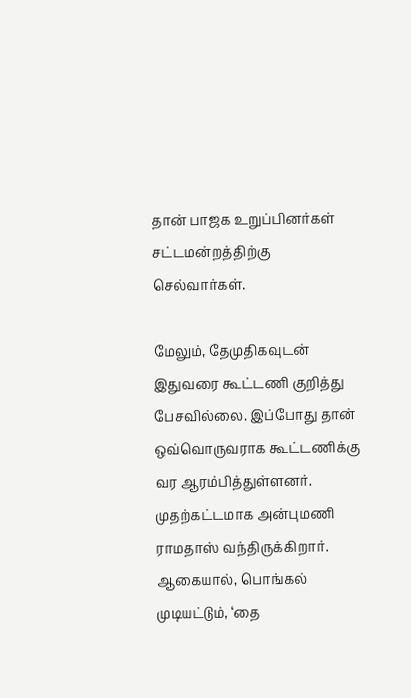தான் பாஜக உறுப்பினர்கள் சட்டமன்றத்திற்கு செல்வார்கள்.

மேலும், தேமுதிகவுடன் இதுவரை கூட்டணி குறித்து பேசவில்லை. இப்போது தான் ஒவ்வொருவராக கூட்டணிக்கு வர ஆரம்பித்துள்ளனர். முதற்கட்டமாக அன்புமணி ராமதாஸ் வந்திருக்கிறார். ஆகையால், பொங்கல் முடியட்டும், ‘தை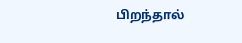பிறந்தால்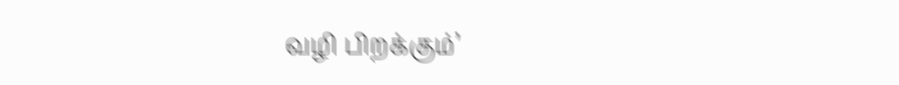வழி பிறக்கும்’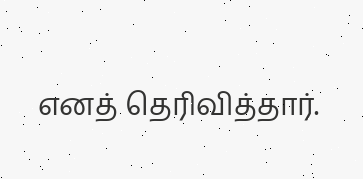எனத் தெரிவித்தார்.